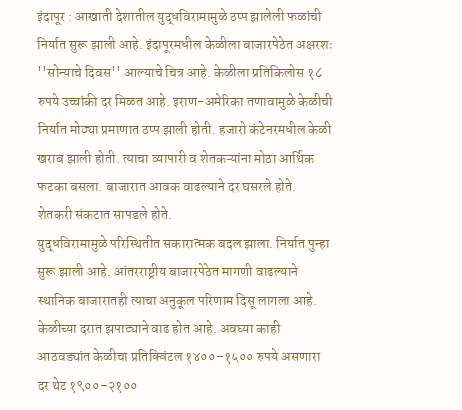इंदापूर : आखाती देशातील युद्धविरामामुळे ठप्प झालेली फळांची निर्यात सुरू झाली आहे. इंदापूरमधील केळीला बाजारपेठेत अक्षरशः ''सोन्याचे दिवस'' आल्याचे चित्र आहे. केळीला प्रतिकिलोस १८ रुपये उच्चांकी दर मिळत आहे. इराण-अमेरिका तणावामुळे केळीची निर्यात मोठ्या प्रमाणात ठप्प झाली होती. हजारो कंटेनरमधील केळी खराब झाली होती. त्याचा व्यापारी व शेतकऱ्यांना मोठा आर्थिक फटका बसला. बाजारात आवक वाढल्याने दर घसरले होते. शेतकरी संकटात सापडले होते.
युद्धविरामामुळे परिस्थितीत सकारात्मक बदल झाला. निर्यात पुन्हा सुरू झाली आहे. आंतरराष्ट्रीय बाजारपेठेत मागणी वाढल्याने स्थानिक बाजारातही त्याचा अनुकूल परिणाम दिसू लागला आहे. केळीच्या दरात झपाट्याने वाढ होत आहे. अवघ्या काही आठवड्यांत केळीचा प्रतिक्विंटल १४००–१५०० रुपये असणारा दर थेट १९००–२१००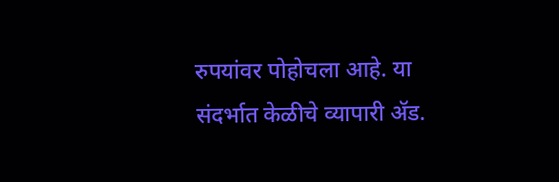रुपयांवर पोहोचला आहे. या संदर्भात केळीचे व्यापारी ॲड.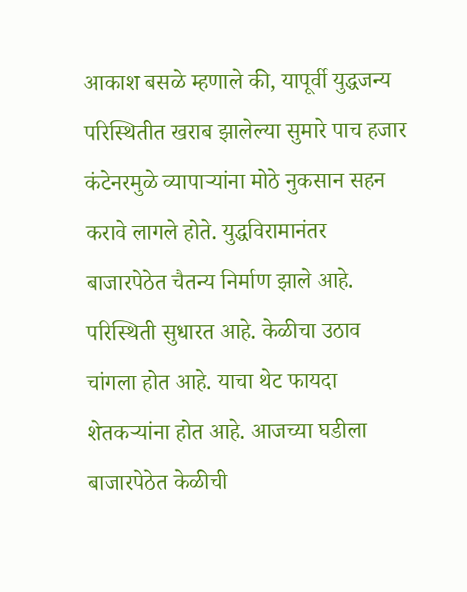आकाश बसळे म्हणाले की, यापूर्वी युद्धजन्य परिस्थितीत खराब झालेल्या सुमारे पाच हजार कंटेनरमुळे व्यापाऱ्यांना मोठे नुकसान सहन करावे लागले होते. युद्धविरामानंतर बाजारपेठेत चैतन्य निर्माण झाले आहे.
परिस्थिती सुधारत आहे. केळीचा उठाव चांगला होत आहे. याचा थेट फायदा शेतकऱ्यांना होत आहे. आजच्या घडीला बाजारपेठेत केळीची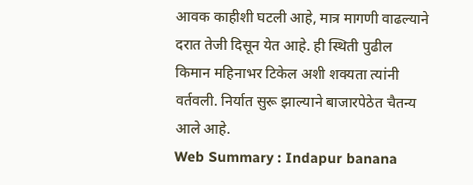आवक काहीशी घटली आहे, मात्र मागणी वाढल्याने दरात तेजी दिसून येत आहे. ही स्थिती पुढील किमान महिनाभर टिकेल अशी शक्यता त्यांनी वर्तवली. निर्यात सुरू झाल्याने बाजारपेठेत चैतन्य आले आहे.
Web Summary : Indapur banana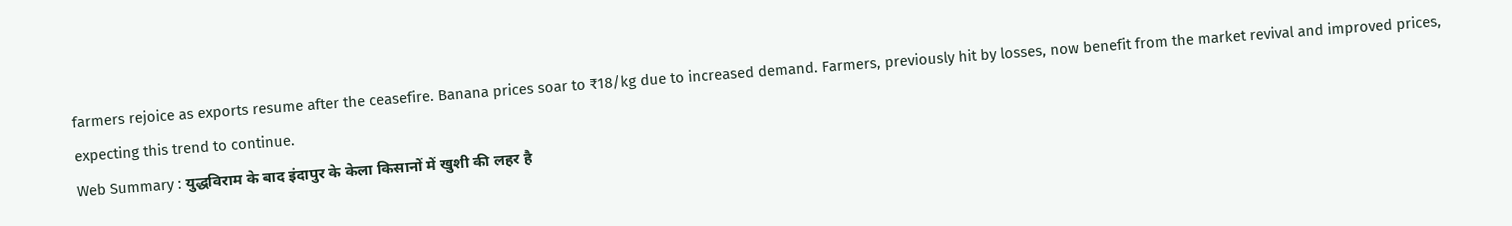farmers rejoice as exports resume after the ceasefire. Banana prices soar to ₹18/kg due to increased demand. Farmers, previously hit by losses, now benefit from the market revival and improved prices, expecting this trend to continue.
Web Summary : युद्धविराम के बाद इंदापुर के केला किसानों में खुशी की लहर है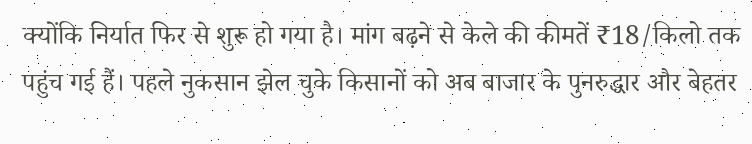क्योंकि निर्यात फिर से शुरू हो गया है। मांग बढ़ने से केले की कीमतें ₹18/किलो तक पहुंच गई हैं। पहले नुकसान झेल चुके किसानों को अब बाजार के पुनरुद्धार और बेहतर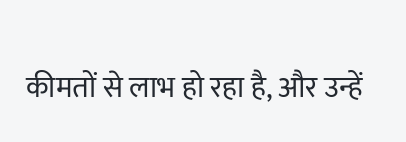कीमतों से लाभ हो रहा है, और उन्हें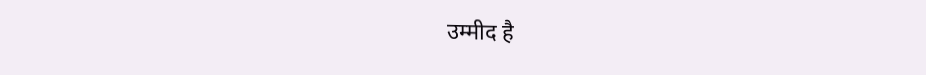उम्मीद है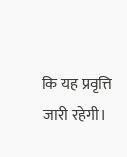कि यह प्रवृत्ति जारी रहेगी।